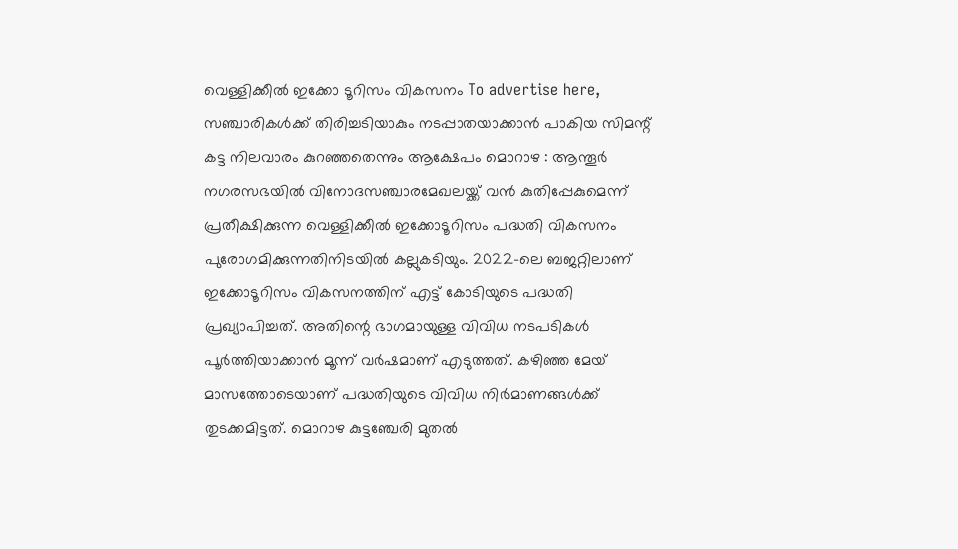വെള്ളിക്കീൽ ഇക്കോ ടൂറിസം വികസനം To advertise here, സഞ്ചാരികൾക്ക് തിരിച്ചടിയാകും നടപ്പാതയാക്കാൻ പാകിയ സിമന്റ് കട്ട നിലവാരം കുറഞ്ഞതെന്നും ആക്ഷേപം മൊറാഴ : ആന്തൂർ നഗരസഭയിൽ വിനോദസഞ്ചാരമേഖലയ്ക്ക് വൻ കുതിപ്പേകുമെന്ന് പ്രതീക്ഷിക്കുന്ന വെള്ളിക്കീൽ ഇക്കോടൂറിസം പദ്ധതി വികസനം പുരോഗമിക്കുന്നതിനിടയിൽ കല്ലുകടിയും. 2022-ലെ ബജറ്റിലാണ് ഇക്കോടൂറിസം വികസനത്തിന് എട്ട് കോടിയുടെ പദ്ധതി പ്രഖ്യാപിച്ചത്. അതിന്റെ ഭാഗമായുള്ള വിവിധ നടപടികൾ പൂർത്തിയാക്കാൻ മൂന്ന് വർഷമാണ് എടുത്തത്. കഴിഞ്ഞ മേയ് മാസത്തോടെയാണ് പദ്ധതിയുടെ വിവിധ നിർമാണങ്ങൾക്ക് തുടക്കമിട്ടത്. മൊറാഴ കുട്ടഞ്ചേരി മുതൽ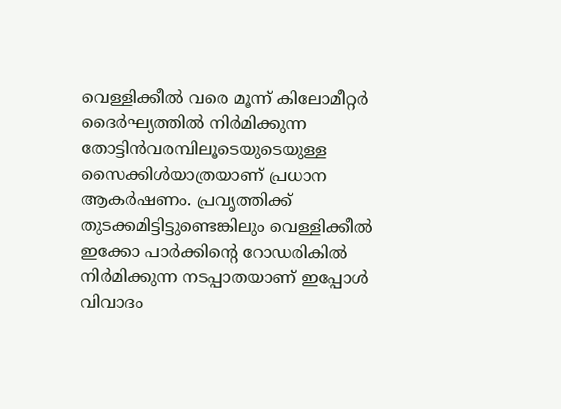വെള്ളിക്കീൽ വരെ മൂന്ന് കിലോമീറ്റർ ദൈർഘ്യത്തിൽ നിർമിക്കുന്ന തോട്ടിൻവരമ്പിലൂടെയുടെയുള്ള സൈക്കിൾയാത്രയാണ് പ്രധാന ആകർഷണം. പ്രവൃത്തിക്ക് തുടക്കമിട്ടിട്ടുണ്ടെങ്കിലും വെള്ളിക്കീൽ ഇക്കോ പാർക്കിന്റെ റോഡരികിൽ നിർമിക്കുന്ന നടപ്പാതയാണ് ഇപ്പോൾ വിവാദം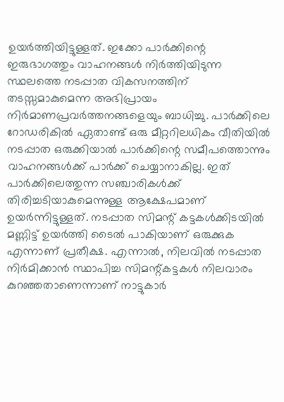ഉയർത്തിയിട്ടുള്ളത്. ഇക്കോ പാർക്കിന്റെ ഇരുഭാഗത്തും വാഹനങ്ങൾ നിർത്തിയിടുന്ന സ്ഥലത്തെ നടപ്പാത വികസനത്തിന് തടസ്സമാകുമെന്ന അഭിപ്രായം നിർമാണപ്രവർത്തനങ്ങളെയും ബാധിച്ചു. പാർക്കിലെ റോഡരികിൽ ഏതാണ്ട് ഒരു മീറ്ററിലധികം വീതിയിൽ നടപ്പാത ഒരുക്കിയാൽ പാർക്കിന്റെ സമീപത്തൊന്നും വാഹനങ്ങൾക്ക് പാർക്ക് ചെയ്യാനാകില്ല. ഇത് പാർക്കിലെത്തുന്ന സഞ്ചാരികൾക്ക് തിരിച്ചടിയാകുമെന്നുള്ള ആക്ഷേപമാണ് ഉയർന്നിട്ടുള്ളത്. നടപ്പാത സിമന്റ് കട്ടകൾക്കിടയിൽ മണ്ണിട്ട് ഉയർത്തി ടൈൽ പാകിയാണ് ഒരുക്കുക എന്നാണ് പ്രതീക്ഷ. എന്നാൽ, നിലവിൽ നടപ്പാത നിർമിക്കാൻ സ്ഥാപിച്ച സിമന്റ്കട്ടകൾ നിലവാരം കുറഞ്ഞതാണെന്നാണ് നാട്ടുകാർ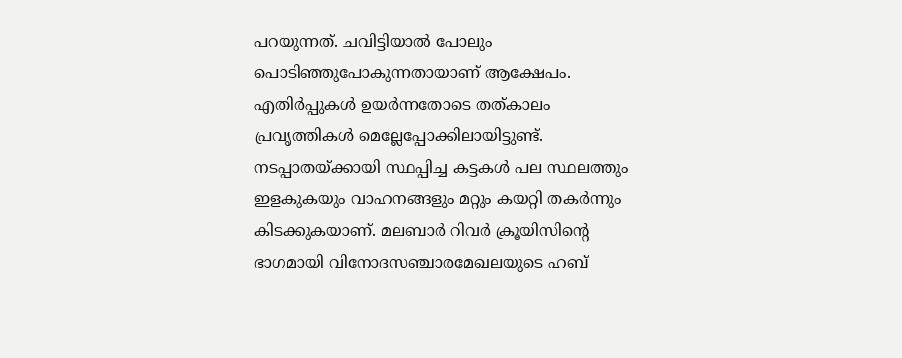പറയുന്നത്. ചവിട്ടിയാൽ പോലും പൊടിഞ്ഞുപോകുന്നതായാണ് ആക്ഷേപം. എതിർപ്പുകൾ ഉയർന്നതോടെ തത്കാലം പ്രവൃത്തികൾ മെല്ലേപ്പോക്കിലായിട്ടുണ്ട്. നടപ്പാതയ്ക്കായി സ്ഥപ്പിച്ച കട്ടകൾ പല സ്ഥലത്തും ഇളകുകയും വാഹനങ്ങളും മറ്റും കയറ്റി തകർന്നും കിടക്കുകയാണ്. മലബാർ റിവർ ക്രൂയിസിന്റെ ഭാഗമായി വിനോദസഞ്ചാരമേഖലയുടെ ഹബ്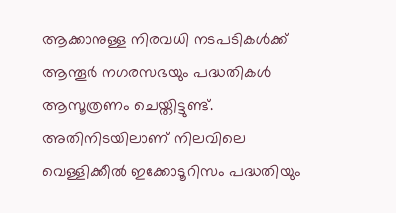ആക്കാനുള്ള നിരവധി നടപടികൾക്ക് ആന്തൂർ നഗരസഭയും പദ്ധതികൾ ആസൂത്രണം ചെയ്തിട്ടുണ്ട്. അതിനിടയിലാണ് നിലവിലെ വെള്ളിക്കീൽ ഇക്കോടൂറിസം പദ്ധതിയും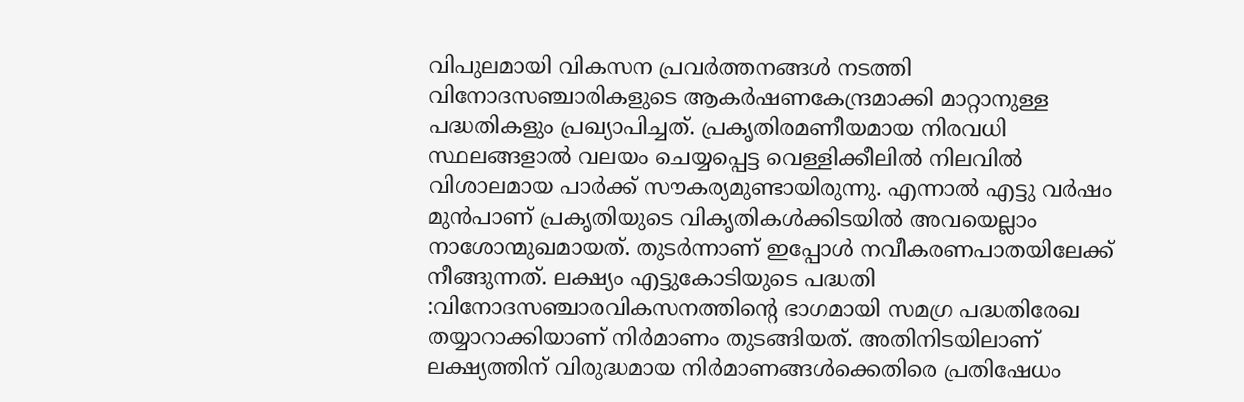വിപുലമായി വികസന പ്രവർത്തനങ്ങൾ നടത്തി വിനോദസഞ്ചാരികളുടെ ആകർഷണകേന്ദ്രമാക്കി മാറ്റാനുള്ള പദ്ധതികളും പ്രഖ്യാപിച്ചത്. പ്രകൃതിരമണീയമായ നിരവധി സ്ഥലങ്ങളാൽ വലയം ചെയ്യപ്പെട്ട വെള്ളിക്കീലിൽ നിലവിൽ വിശാലമായ പാർക്ക് സൗകര്യമുണ്ടായിരുന്നു. എന്നാൽ എട്ടു വർഷം മുൻപാണ് പ്രകൃതിയുടെ വികൃതികൾക്കിടയിൽ അവയെല്ലാം നാശോന്മുഖമായത്. തുടർന്നാണ് ഇപ്പോൾ നവീകരണപാതയിലേക്ക് നീങ്ങുന്നത്. ലക്ഷ്യം എട്ടുകോടിയുടെ പദ്ധതി :വിനോദസഞ്ചാരവികസനത്തിന്റെ ഭാഗമായി സമഗ്ര പദ്ധതിരേഖ തയ്യാറാക്കിയാണ് നിർമാണം തുടങ്ങിയത്. അതിനിടയിലാണ് ലക്ഷ്യത്തിന് വിരുദ്ധമായ നിർമാണങ്ങൾക്കെതിരെ പ്രതിഷേധം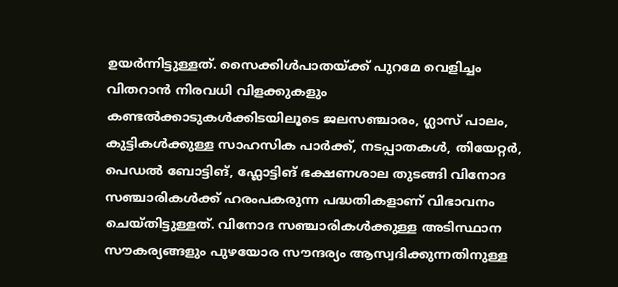ഉയർന്നിട്ടുള്ളത്. സൈക്കിൾപാതയ്ക്ക് പുറമേ വെളിച്ചം വിതറാൻ നിരവധി വിളക്കുകളും കണ്ടൽക്കാടുകൾക്കിടയിലൂടെ ജലസഞ്ചാരം, ഗ്ലാസ് പാലം, കുട്ടികൾക്കുള്ള സാഹസിക പാർക്ക്, നടപ്പാതകൾ, തിയേറ്റർ, പെഡൽ ബോട്ടിങ്, ഫ്ലോട്ടിങ് ഭക്ഷണശാല തുടങ്ങി വിനോദ സഞ്ചാരികൾക്ക് ഹരംപകരുന്ന പദ്ധതികളാണ് വിഭാവനം ചെയ്തിട്ടുള്ളത്. വിനോദ സഞ്ചാരികൾക്കുള്ള അടിസ്ഥാന സൗകര്യങ്ങളും പുഴയോര സൗന്ദര്യം ആസ്വദിക്കുന്നതിനുള്ള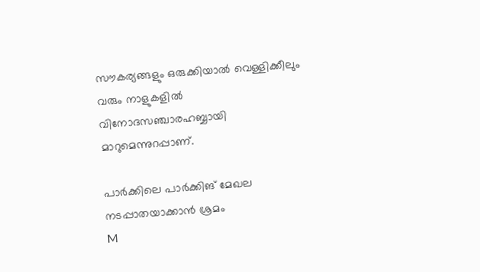സൗകര്യങ്ങളും ഒരുക്കിയാൽ വെള്ളിക്കീലും വരും നാളുകളിൽ വിനോദസഞ്ചാരഹബ്ബായി മാറുമെന്നുറപ്പാണ്.

പാർക്കിലെ പാർക്കിങ് മേഖല നടപ്പാതയാക്കാൻ ശ്രമം
M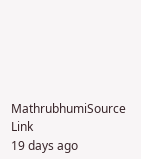MathrubhumiSource Link
19 days ago